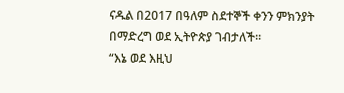ናዱል በ2017 በዓለም ስደተኞች ቀንን ምክንያት በማድረግ ወደ ኢትዮጵያ ገብታለች፡፡
“እኔ ወደ እዚህ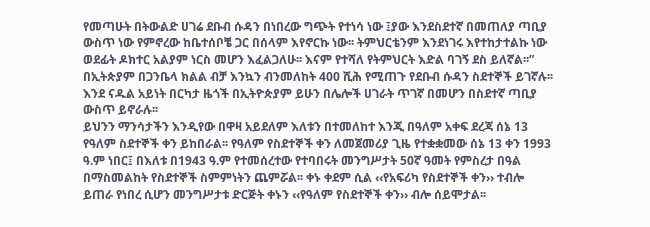የመጣሁት በትውልድ ሀገሬ ደቡብ ሱዳን በነበረው ግጭት የተነሳ ነው ፤ያው እንደስደተኛ በመጠለያ ጣቢያ ውስጥ ነው የምኖረው ከቤተሰቦቼ ጋር በሰላም እየኖርኩ ነው፡፡ ትምህርቴንም እንደነገሩ እየተከታተልኩ ነው ወደፊት ዶክተር አልያም ነርስ መሆን እፈልጋለሁ፡፡ እናም የተሻለ የትምህርት እድል ባገኝ ደስ ይለኛል፡፡”
በኢትጵያም በጋንቤላ ክልል ብቻ እንኳን ብንመለከት 400 ሺሕ የሚጠጉ የደቡብ ሱዳን ስደተኞች ይገኛሉ፡፡እንደ ናዱል አይነት በርካታ ዜጎች በኢትዮጵያም ይሁን በሌሎች ሀገራት ጥገኛ በመሆን በስደተኛ ጣቢያ ውስጥ ይኖራሉ፡፡
ይህንን ማንሳታችን እንዲየው በዋዛ አይደለም እለቱን በተመለከተ እንጂ በዓለም አቀፍ ደረጃ ሰኔ 13 የዓለም ስደተኞች ቀን ይከበራል፡፡ የዓለም የስደተኞች ቀን ለመጀመሪያ ጊዜ የተቋቋመው ሰኔ 13 ቀን 1993 ዓ.ም ነበር፤ በእለቱ በ1943 ዓ.ም የተመሰረተው የተባበሩት መንግሥታት 50ኛ ዓመት የምስረታ በዓል በማስመልከት የስደተኞች ስምምነትን ጨምሯል፡፡ ቀኑ ቀደም ሲል ‹‹የአፍሪካ የስደተኞች ቀን›› ተብሎ ይጠራ የነበረ ሲሆን መንግሥታቱ ድርጅት ቀኑን ‹‹የዓለም የስደተኞች ቀን›› ብሎ ሰይሞታል፡፡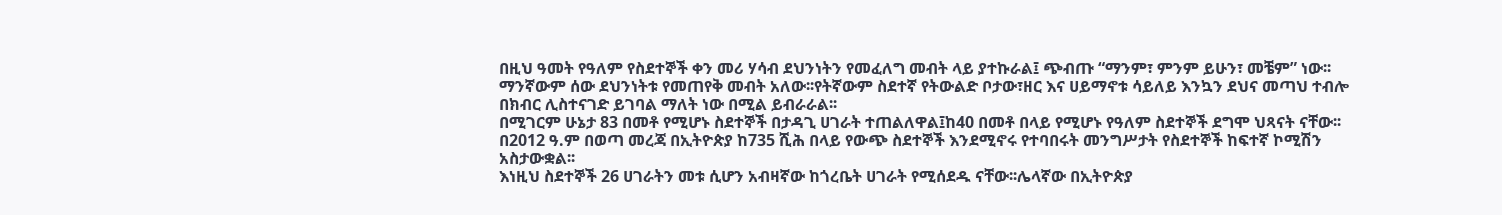በዚህ ዓመት የዓለም የስደተኞች ቀን መሪ ሃሳብ ደህንነትን የመፈለግ መብት ላይ ያተኩራል፤ ጭብጡ “ማንም፣ ምንም ይሁን፣ መቼም” ነው፡፡ ማንኛውም ሰው ደህንነትቱ የመጠየቅ መብት አለው፡፡የትኛውም ስደተኛ የትውልድ ቦታው፣ዘር እና ሀይማኖቱ ሳይለይ እንኳን ደህና መጣህ ተብሎ በክብር ሊስተናገድ ይገባል ማለት ነው በሚል ይብራራል፡፡
በሚገርም ሁኔታ 83 በመቶ የሚሆኑ ስደተኞች በታዳጊ ሀገራት ተጠልለዋል፤ከ40 በመቶ በላይ የሚሆኑ የዓለም ስደተኞች ደግሞ ህጻናት ናቸው፡፡ በ2012 ዓ.ም በወጣ መረጃ በኢትዮጵያ ከ735 ሺሕ በላይ የውጭ ስደተኞች እንደሚኖሩ የተባበሩት መንግሥታት የስደተኞች ከፍተኛ ኮሚሽን አስታውቋል፡፡
እነዚህ ስደተኞች 26 ሀገራትን መቱ ሲሆን አብዛኛው ከጎረቤት ሀገራት የሚሰደዱ ናቸው፡፡ሌላኛው በኢትዮጵያ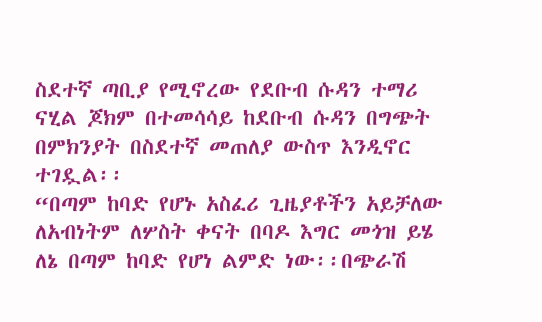ስደተኛ ጣቢያ የሚኖረው የደቡብ ሱዳን ተማሪ ናሂል ጆክም በተመሳሳይ ከደቡብ ሱዳን በግጭት በምክንያት በስደተኛ መጠለያ ውስጥ እንዲኖር ተገዷል፡፡
“በጣም ከባድ የሆኑ አስፈሪ ጊዜያቶችን አይቻለው ለአብነትም ለሦስት ቀናት በባዶ እግር መጎዝ ይሄ ለኔ በጣም ከባድ የሆነ ልምድ ነው፡፡በጭራሽ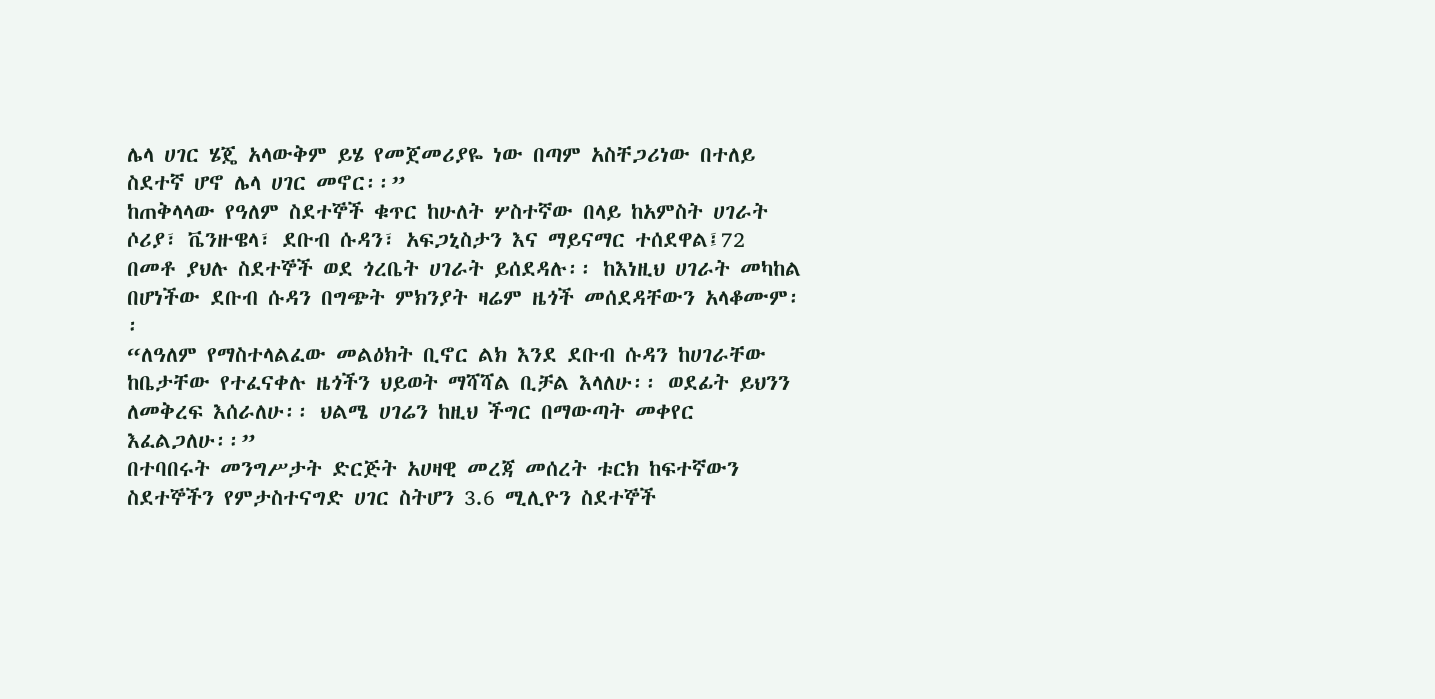ሌላ ሀገር ሄጄ አላውቅም ይሄ የመጀመሪያዬ ነው በጣም አስቸጋሪነው በተለይ ስደተኛ ሆኖ ሌላ ሀገር መኖር፡፡”
ከጠቅላላው የዓለም ስደተኞች ቁጥር ከሁለት ሦስተኛው በላይ ከአምስት ሀገራት ሶሪያ፣ ቬንዙዌላ፣ ደቡብ ሱዳን፣ አፍጋኒስታን እና ማይናማር ተሰደዋል፤72 በመቶ ያህሉ ስደተኞች ወደ ጎረቤት ሀገራት ይሰደዳሉ፡፡ ከእነዚህ ሀገራት መካከል በሆነችው ደቡብ ሱዳን በግጭት ምክንያት ዛሬም ዜጎች መሰደዳቸውን አላቆሙም፡፡
“ለዓለም የማስተላልፈው መልዕክት ቢኖር ልክ እንደ ደቡብ ሱዳን ከሀገራቸው ከቤታቸው የተፈናቀሉ ዜጎችን ህይወት ማሻሻል ቢቻል እላለሁ፡፡ ወደፊት ይህንን ለመቅረፍ እሰራለሁ፡፡ ህልሜ ሀገሬን ከዚህ ችግር በማውጣት መቀየር እፈልጋለሁ፡፡”
በተባበሩት መንግሥታት ድርጅት አሀዛዊ መረጃ መሰረት ቱርክ ከፍተኛውን ስደተኞችን የምታስተናግድ ሀገር ስትሆን 3.6 ሚሊዮን ስደተኞች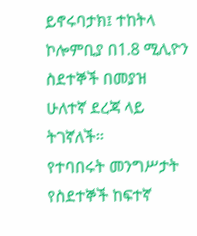ይኖሩባታክ፤ ተከትላ ኮሎምቢያ በ1.8 ሚሊዮን ስደተኞች በመያዝ ሁለተኛ ደረጃ ላይ ትገኛለች፡፡
የተባበሩት መንግሥታት የስደተኞች ከፍተኛ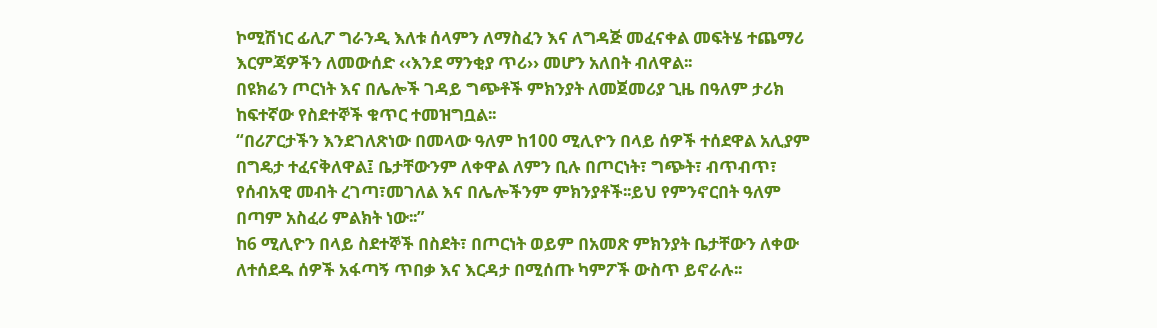ኮሚሽነር ፊሊፖ ግራንዲ እለቱ ሰላምን ለማስፈን እና ለግዳጅ መፈናቀል መፍትሄ ተጨማሪ እርምጃዎችን ለመውሰድ ‹‹እንደ ማንቂያ ጥሪ›› መሆን አለበት ብለዋል፡፡
በዩክሬን ጦርነት እና በሌሎች ገዳይ ግጭቶች ምክንያት ለመጀመሪያ ጊዜ በዓለም ታሪክ ከፍተኛው የስደተኞች ቁጥር ተመዝግቧል፡፡
“በሪፖርታችን እንደገለጽነው በመላው ዓለም ከ100 ሚሊዮን በላይ ሰዎች ተሰደዋል አሊያም በግዴታ ተፈናቅለዋል፤ ቤታቸውንም ለቀዋል ለምን ቢሉ በጦርነት፣ ግጭት፣ ብጥብጥ፣ የሰብአዊ መብት ረገጣ፣መገለል እና በሌሎችንም ምክንያቶች፡፡ይህ የምንኖርበት ዓለም በጣም አስፈሪ ምልክት ነው፡፡”
ከ6 ሚሊዮን በላይ ስደተኞች በስደት፣ በጦርነት ወይም በአመጽ ምክንያት ቤታቸውን ለቀው ለተሰደዱ ሰዎች አፋጣኝ ጥበቃ እና እርዳታ በሚሰጡ ካምፖች ውስጥ ይኖራሉ፡፡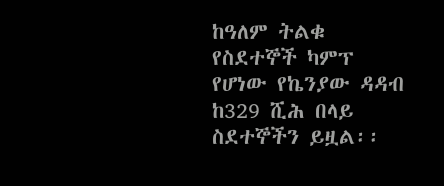ከዓለም ትልቁ የስደተኞች ካምፕ የሆነው የኬንያው ዳዳብ ከ329 ሺሕ በላይ ስደተኞችን ይዟል፡፡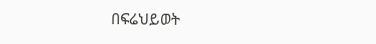በፍሬህይወት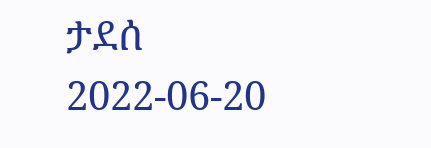ታደሰ
2022-06-20